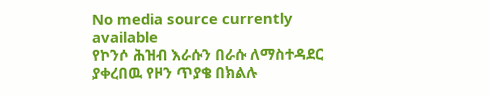No media source currently available
የኮንሶ ሕዝብ እራሱን በራሱ ለማስተዳደር ያቀረበዉ የዞን ጥያቄ በክልሉ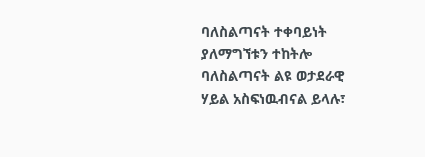ባለስልጣናት ተቀባይነት ያለማግኘቱን ተከትሎ ባለስልጣናት ልዩ ወታደራዊ ሃይል አስፍነዉብናል ይላሉ፣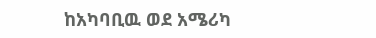ከአካባቢዉ ወደ አሜሪካ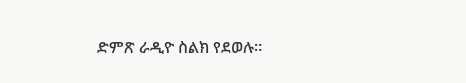ድምጽ ራዲዮ ስልክ የደወሉ።